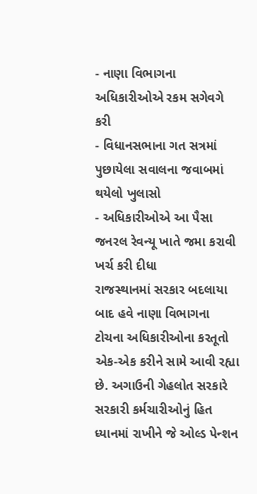- નાણા વિભાગના અધિકારીઓએ રકમ સગેવગે કરી
- વિધાનસભાના ગત સત્રમાં પુછાયેલા સવાલના જવાબમાં થયેલો ખુલાસો
- અધિકારીઓએ આ પૈસા જનરલ રેવન્યૂ ખાતે જમા કરાવી ખર્ચ કરી દીધા
રાજસ્થાનમાં સરકાર બદલાયા બાદ હવે નાણા વિભાગના ટોચના અધિકારીઓના કરતૂતો એક-એક કરીને સામે આવી રહ્યા છે. અગાઉની ગેહલોત સરકારે સરકારી કર્મચારીઓનું હિત ધ્યાનમાં રાખીને જે ઓલ્ડ પેન્શન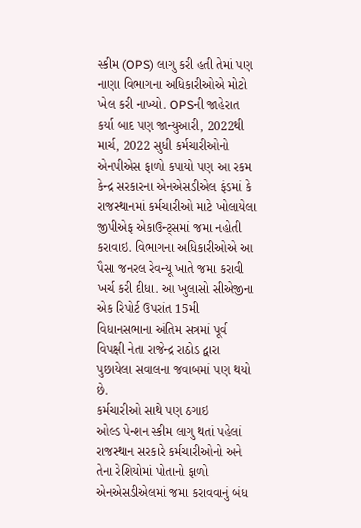સ્કીમ (OPS) લાગુ કરી હતી તેમાં પણ નાણા વિભાગના અધિકારીઓએ મોટો ખેલ કરી નાખ્યો. OPSની જાહેરાત કર્યા બાદ પણ જાન્યુઆરી, 2022થી માર્ચ, 2022 સુધી કર્મચારીઓનો એનપીએસ ફાળો કપાયો પણ આ રકમ કેન્દ્ર સરકારના એનએસડીએલ ફંડમાં કે રાજસ્થાનમાં કર્મચારીઓ માટે ખોલાયેલા જીપીએફ એકાઉન્ટ્સમાં જમા નહોતી કરાવાઇ. વિભાગના અધિકારીઓએ આ પૈસા જનરલ રેવન્યૂ ખાતે જમા કરાવી ખર્ચ કરી દીધા. આ ખુલાસો સીએજીના એક રિપોર્ટ ઉપરાંત 15મી વિધાનસભાના અંતિમ સત્રમાં પૂર્વ વિપક્ષી નેતા રાજેન્દ્ર રાઠોડ દ્વારા પુછાયેલા સવાલના જવાબમાં પણ થયો છે.
કર્મચારીઓ સાથે પણ ઠગાઇ
ઓલ્ડ પેન્શન સ્કીમ લાગુ થતાં પહેલાં રાજસ્થાન સરકારે કર્મચારીઓનો અને તેના રેશિયોમાં પોતાનો ફાળો એનએસડીએલમાં જમા કરાવવાનું બંધ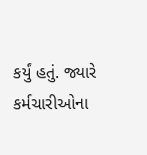કર્યું હતું. જ્યારે કર્મચારીઓના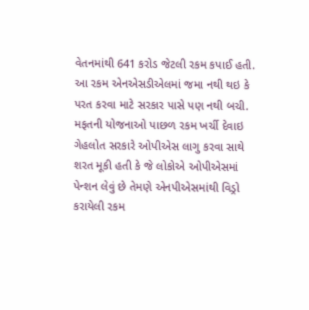વેતનમાંથી 641 કરોડ જેટલી રકમ કપાઈ હતી. આ રકમ એનએસડીએલમાં જમા નથી થઇ કે પરત કરવા માટે સરકાર પાસે પણ નથી બચી.
મફતની યોજનાઓ પાછળ રકમ ખર્ચી દેવાઇ
ગેહલોત સરકારે ઓપીએસ લાગુ કરવા સાથે શરત મૂકી હતી કે જે લોકોએ ઓપીએસમાં પેન્શન લેવું છે તેમણે એનપીએસમાંથી વિડ્રો કરાયેલી રકમ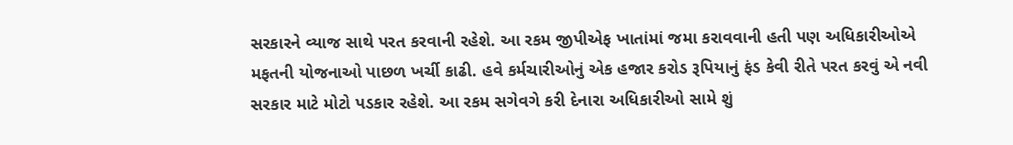સરકારને વ્યાજ સાથે પરત કરવાની રહેશે. આ રકમ જીપીએફ ખાતાંમાં જમા કરાવવાની હતી પણ અધિકારીઓએ મફતની યોજનાઓ પાછળ ખર્ચી કાઢી. હવે કર્મચારીઓનું એક હજાર કરોડ રૂપિયાનું ફંડ કેવી રીતે પરત કરવું એ નવી સરકાર માટે મોટો પડકાર રહેશે. આ રકમ સગેવગે કરી દેનારા અધિકારીઓ સામે શું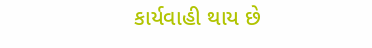કાર્યવાહી થાય છે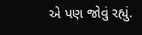એ પણ જોવું રહ્યું.